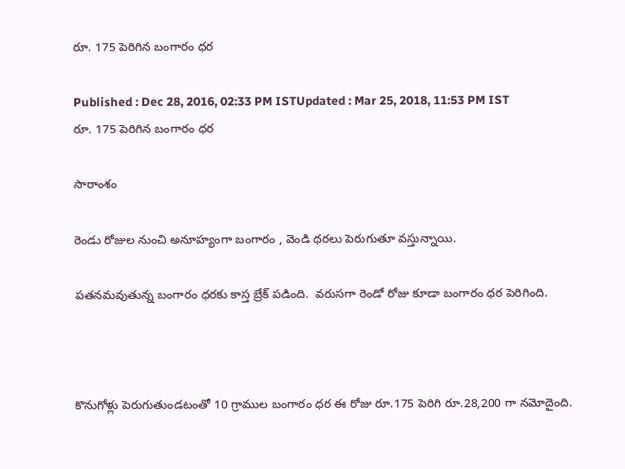రూ. 175 పెరిగిన బంగారం ధర

Published : Dec 28, 2016, 02:33 PM ISTUpdated : Mar 25, 2018, 11:53 PM IST
రూ. 175 పెరిగిన బంగారం ధర

సారాంశం

రెండు రోజుల నుంచి అనూహ్యంగా బంగారం , వెండి ధరలు పెరుగుతూ వస్తున్నాయి.

పతనమవుతున్న బంగారం ధరకు కాస్త బ్రేక్ పడింది.  వరుసగా రెండో రోజు కూడా బంగారం ధర పెరిగింది.



కొనుగోళ్లు పెరుగుతుండటంతో 10 గ్రాముల బంగారం ధర ఈ రోజు రూ.175 పెరిగి రూ.28,200 గా నమోదైంది.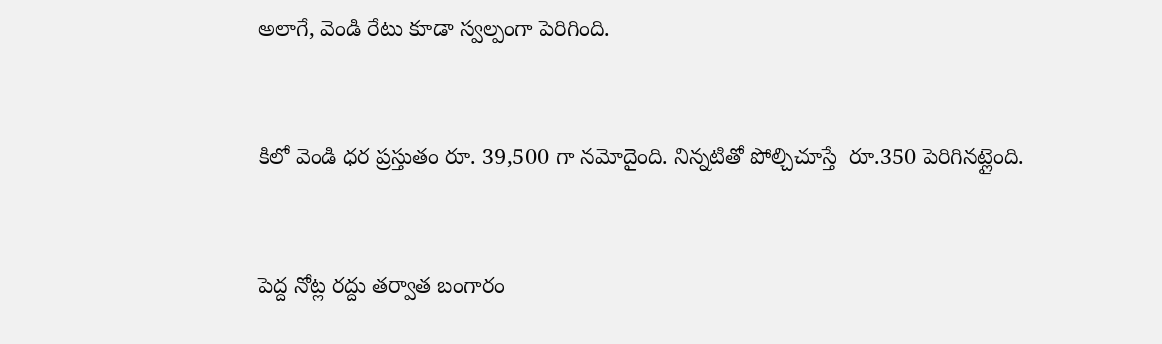అలాగే, వెండి రేటు కూడా స్వల్పంగా పెరిగింది.



కిలో వెండి ధర ప్రస్తుతం రూ. 39,500 గా నమోదైంది. నిన్నటితో పోల్చిచూస్తే  రూ.350 పెరిగినట్లైంది.



పెద్ద నోట్ల రద్దు తర్వాత బంగారం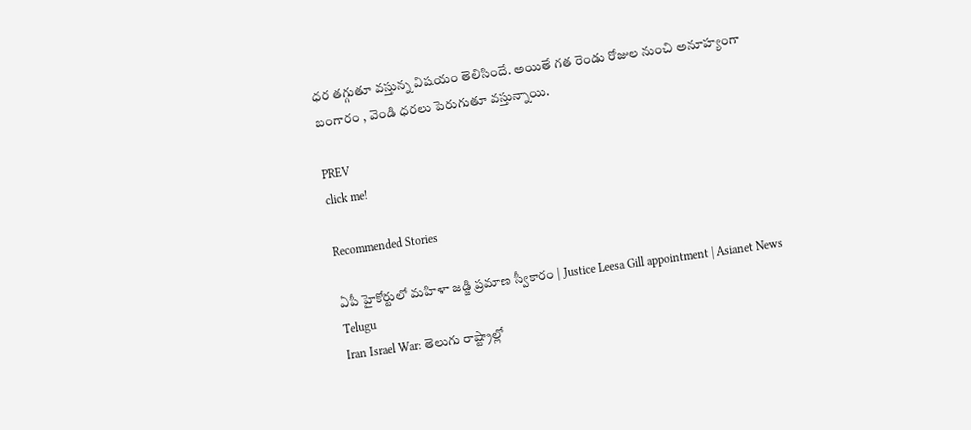ధర తగ్గుతూ వస్తున్న విషయం తెలిసిందే. అయితే గత రెండు రోజుల నుంచి అనూహ్యంగా బంగారం , వెండి ధరలు పెరుగుతూ వస్తున్నాయి.

PREV
click me!

Recommended Stories

ఏపీ హైకోర్టులో మహిళా జడ్జి ప్రమాణ స్వీకారం | Justice Leesa Gill appointment | Asianet News Telugu
Iran Israel War: తెలుగు రాష్ట్రాల్లో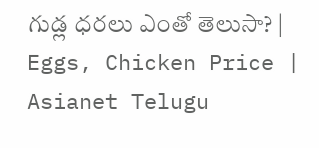గుడ్ల ధరలు ఎంతో తెలుసా? | Eggs, Chicken Price | Asianet Telugu